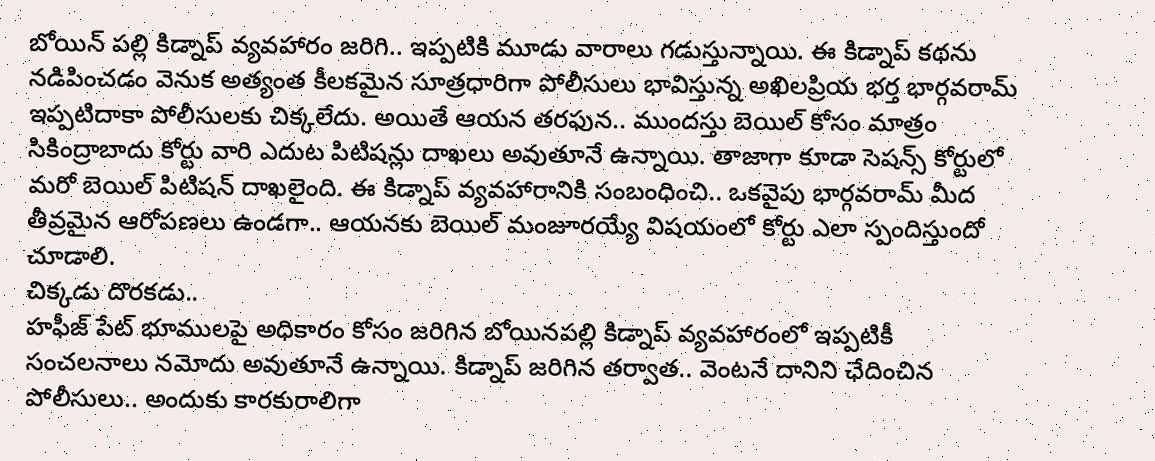బోయిన్ పల్లి కిడ్నాప్ వ్యవహారం జరిగి.. ఇప్పటికి మూడు వారాలు గడుస్తున్నాయి. ఈ కిడ్నాప్ కథను నడిపించడం వెనుక అత్యంత కీలకమైన సూత్రధారిగా పోలీసులు భావిస్తున్న అఖిలప్రియ భర్త భార్గవరామ్ ఇప్పటిదాకా పోలీసులకు చిక్కలేదు. అయితే ఆయన తరఫున.. ముందస్తు బెయిల్ కోసం మాత్రం సికింద్రాబాదు కోర్టు వారి ఎదుట పిటిషన్లు దాఖలు అవుతూనే ఉన్నాయి. తాజాగా కూడా సెషన్స్ కోర్టులో మరో బెయిల్ పిటిషన్ దాఖలైంది. ఈ కిడ్నాప్ వ్యవహారానికి సంబంధించి.. ఒకవైపు భార్గవరామ్ మీద తీవ్రమైన ఆరోపణలు ఉండగా.. ఆయనకు బెయిల్ మంజూరయ్యే విషయంలో కోర్టు ఎలా స్పందిస్తుందో చూడాలి.
చిక్కడు దొరకడు..
హఫీజ్ పేట్ భూములపై అధికారం కోసం జరిగిన బోయినపల్లి కిడ్నాప్ వ్యవహారంలో ఇప్పటికీ సంచలనాలు నమోదు అవుతూనే ఉన్నాయి. కిడ్నాప్ జరిగిన తర్వాత.. వెంటనే దానిని ఛేదించిన పోలీసులు.. అందుకు కారకురాలిగా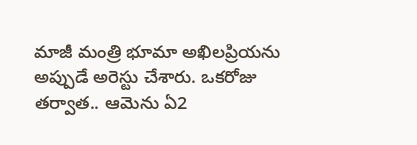మాజీ మంత్రి భూమా అఖిలప్రియను అప్పుడే అరెస్టు చేశారు. ఒకరోజు తర్వాత.. ఆమెను ఏ2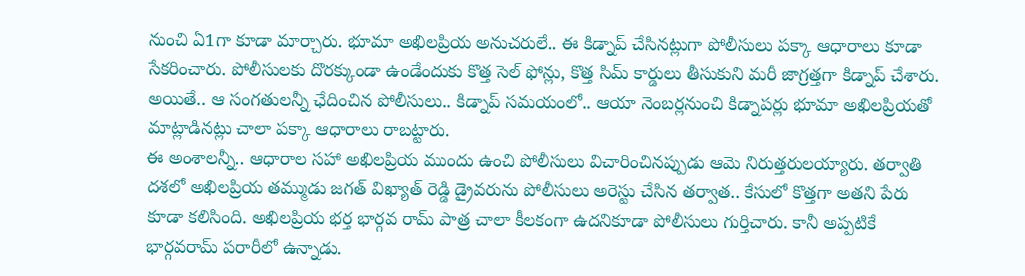నుంచి ఏ1గా కూడా మార్చారు. భూమా అఖిలప్రియ అనుచరులే.. ఈ కిడ్నాప్ చేసినట్లుగా పోలీసులు పక్కా ఆధారాలు కూడా సేకరించారు. పోలీసులకు దొరక్కుండా ఉండేందుకు కొత్త సెల్ ఫోన్లు, కొత్త సిమ్ కార్డులు తీసుకుని మరీ జాగ్రత్తగా కిడ్నాప్ చేశారు. అయితే.. ఆ సంగతులన్నీ ఛేదించిన పోలీసులు.. కిడ్నాప్ సమయంలో.. ఆయా నెంబర్లనుంచి కిడ్నాపర్లు భూమా అఖిలప్రియతో మాట్లాడినట్లు చాలా పక్కా ఆధారాలు రాబట్టారు.
ఈ అంశాలన్నీ.. ఆధారాల సహా అఖిలప్రియ ముందు ఉంచి పోలీసులు విచారించినప్పుడు ఆమె నిరుత్తరులయ్యారు. తర్వాతి దశలో అఖిలప్రియ తమ్ముడు జగత్ విఖ్యాత్ రెడ్డి డ్రైవరును పోలీసులు అరెస్టు చేసిన తర్వాత.. కేసులో కొత్తగా అతని పేరు కూడా కలిసింది. అఖిలప్రియ భర్త భార్గవ రామ్ పాత్ర చాలా కీలకంగా ఉదనికూడా పోలీసులు గుర్తిచారు. కానీ అప్పటికే భార్గవరామ్ పరారీలో ఉన్నాడు.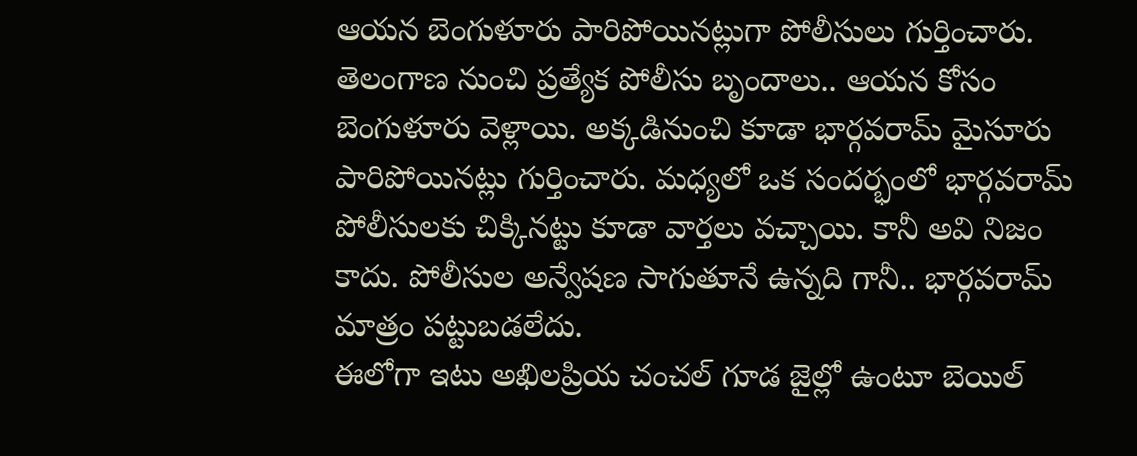ఆయన బెంగుళూరు పారిపోయినట్లుగా పోలీసులు గుర్తించారు. తెలంగాణ నుంచి ప్రత్యేక పోలీసు బృందాలు.. ఆయన కోసం బెంగుళూరు వెళ్లాయి. అక్కడినుంచి కూడా భార్గవరామ్ మైసూరు పారిపోయినట్లు గుర్తించారు. మధ్యలో ఒక సందర్భంలో భార్గవరామ్ పోలీసులకు చిక్కినట్టు కూడా వార్తలు వచ్చాయి. కానీ అవి నిజం కాదు. పోలీసుల అన్వేషణ సాగుతూనే ఉన్నది గానీ.. భార్గవరామ్ మాత్రం పట్టుబడలేదు.
ఈలోగా ఇటు అఖిలప్రియ చంచల్ గూడ జైల్లో ఉంటూ బెయిల్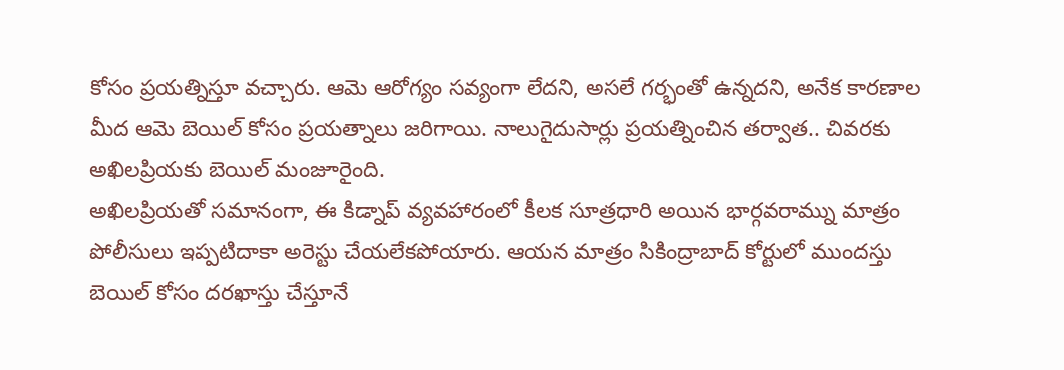కోసం ప్రయత్నిస్తూ వచ్చారు. ఆమె ఆరోగ్యం సవ్యంగా లేదని, అసలే గర్భంతో ఉన్నదని, అనేక కారణాల మీద ఆమె బెయిల్ కోసం ప్రయత్నాలు జరిగాయి. నాలుగైదుసార్లు ప్రయత్నించిన తర్వాత.. చివరకు అఖిలప్రియకు బెయిల్ మంజూరైంది.
అఖిలప్రియతో సమానంగా, ఈ కిడ్నాప్ వ్యవహారంలో కీలక సూత్రధారి అయిన భార్గవరామ్ను మాత్రం పోలీసులు ఇప్పటిదాకా అరెస్టు చేయలేకపోయారు. ఆయన మాత్రం సికింద్రాబాద్ కోర్టులో ముందస్తు బెయిల్ కోసం దరఖాస్తు చేస్తూనే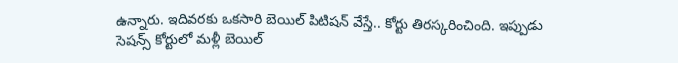ఉన్నారు. ఇదివరకు ఒకసారి బెయిల్ పిటిషన్ వేస్తే.. కోర్టు తిరస్కరించింది. ఇప్పుడు సెషన్స్ కోర్టులో మళ్లీ బెయిల్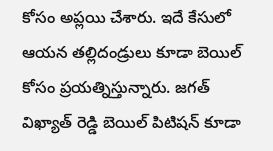కోసం అప్లయి చేశారు. ఇదే కేసులో ఆయన తల్లిదండ్రులు కూడా బెయిల్ కోసం ప్రయత్నిస్తున్నారు. జగత్ విఖ్యాత్ రెడ్డి బెయిల్ పిటిషన్ కూడా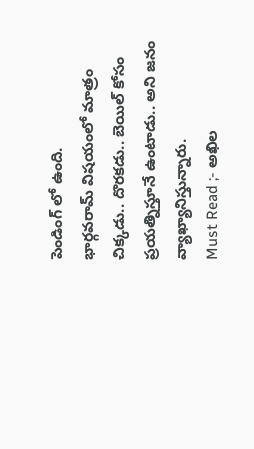పెండింగ్ లో ఉంది.
భార్గవరామ్ విషయంలో మాత్రం చిక్కడు.. దొరకడు.. బెయిల్ కోసం ప్రయత్నిస్తూనే ఉంటాడు.. అని జనం వ్యాఖ్యానిస్తున్నారు.
Must Read ;- అఖిల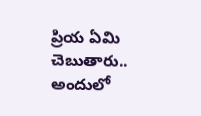ప్రియ ఏమి చెబుతారు.. అందులో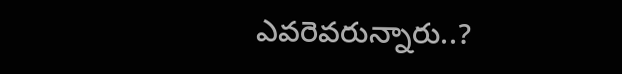ఎవరెవరున్నారు..?